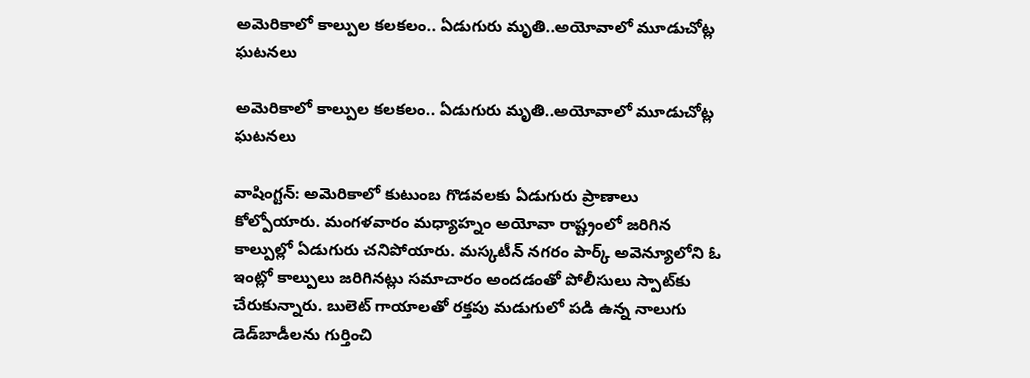అమెరికాలో కాల్పుల కలకలం.. ఏడుగురు మృతి..అయోవాలో మూడుచోట్ల ఘటనలు

అమెరికాలో కాల్పుల కలకలం.. ఏడుగురు మృతి..అయోవాలో మూడుచోట్ల ఘటనలు

వాషింగ్టన్: అమెరికాలో కుటుంబ గొడవలకు ఏడుగురు ప్రాణాలు కోల్పోయారు. మంగళవారం మధ్యాహ్నం అయోవా రాష్ట్రంలో జరిగిన కాల్పుల్లో ఏడుగురు చనిపోయారు. మస్కటీన్‌‌‌‌ నగరం పార్క్‌‌‌‌ అవెన్యూలోని ఓ ఇంట్లో కాల్పులు జరిగినట్లు సమాచారం అందడంతో పోలీసులు స్పాట్‌‌‌‌కు చేరుకున్నారు. బులెట్‌‌‌‌ గాయాలతో రక్తపు మడుగులో పడి ఉన్న నాలుగు డెడ్‌‌‌‌బాడీలను గుర్తించి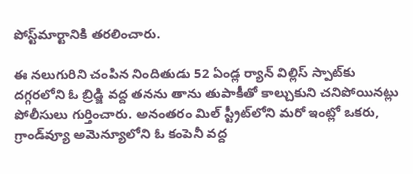పోస్ట్‌‌‌‌మార్టానికి తరలించారు.

ఈ నలుగురిని చంపిన నిందితుడు 52 ఏండ్ల ర్యాన్‌‌‌‌ విల్లిస్‌‌‌‌ స్పాట్‌‌‌‌కు దగ్గరలోని ఓ బ్రిడ్జి వద్ద తనను తాను తుపాకీతో కాల్చుకుని చనిపోయినట్లు పోలీసులు గుర్తించారు. అనంతరం మిల్‌‌‌‌ స్ట్రీట్‌‌‌‌లోని మరో ఇంట్లో ఒకరు, గ్రాండ్‌‌‌‌వ్యూ అమెన్యూలోని ఓ కంపెనీ వద్ద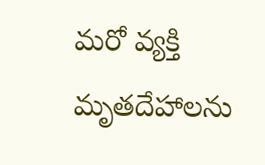మరో వ్యక్తి మృతదేహాలను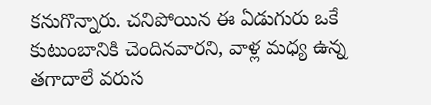కనుగొన్నారు. చనిపోయిన ఈ ఏడుగురు ఒకే కుటుంబానికి చెందినవారని, వాళ్ల మధ్య ఉన్న తగాదాలే వరుస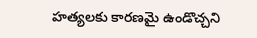హత్యలకు కారణమై ఉండొచ్చని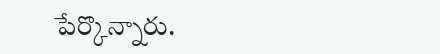పేర్కొన్నారు.